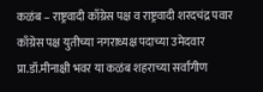कळंब – राष्ट्रवादी काँग्रेस पक्ष व राष्ट्रवादी शरदचंद्र पवार काँग्रेस पक्ष युतीच्या नगराध्यक्ष पदाच्या उमेदवार प्रा.डॉ.मीनाक्षी भवर या कळंब शहराच्या सर्वांगीण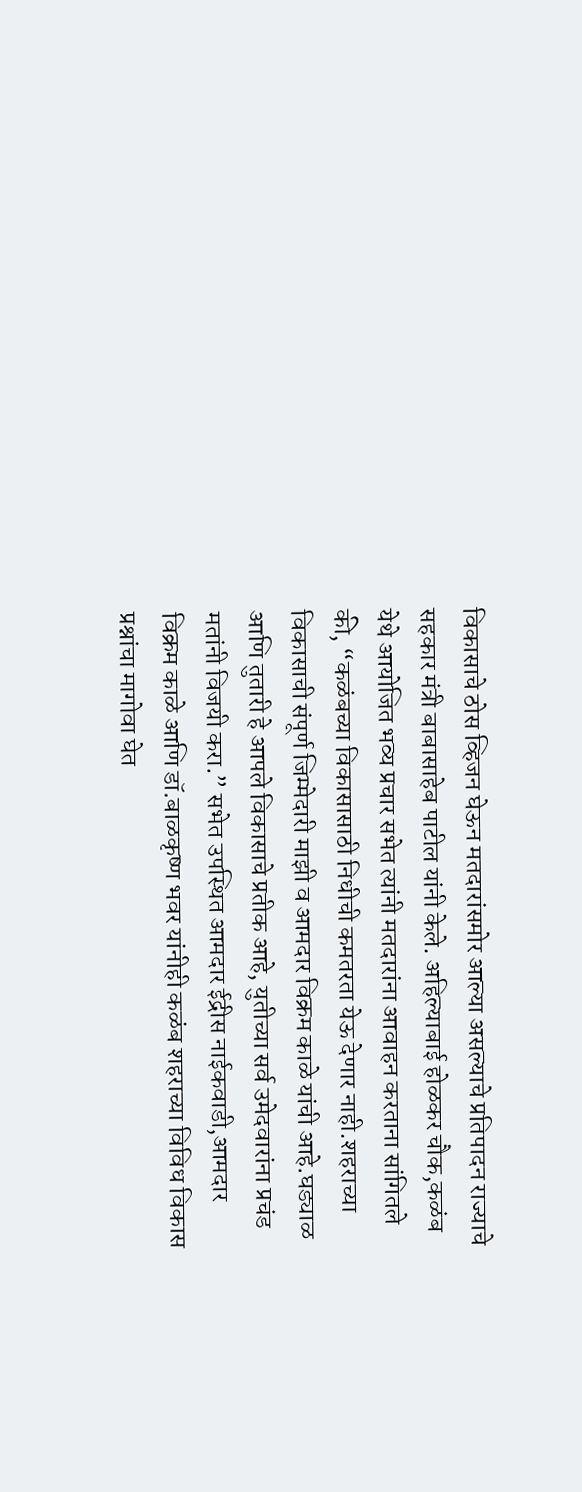विकासाचे ठोस व्हिजन घेऊन मतदारांसमोर आल्या असल्याचे प्रतिपादन राज्याचे सहकार मंत्री बाबासाहेब पाटील यांनी केले. अहिल्याबाई होळकर चौक,कळंब येथे आयोजित भव्य प्रचार सभेत त्यांनी मतदारांना आवाहन करताना सांगितले की, “कळंबच्या विकासासाठी निधीची कमतरता येऊ देणार नाही.शहराच्या विकासाची संपूर्ण जिम्मेदारी माझी व आमदार विक्रम काळे यांची आहे.घड्याळ आणि तुतारी हे आपले विकासाचे प्रतीक आहे, युतीच्या सर्व उमेदवारांना प्रचंड मतांनी विजयी करा.” सभेत उपस्थित आमदार ईद्रीस नाईकवाडी,आमदार विक्रम काळे आणि डॉ.बाळकृष्ण भवर यांनीही कळंब शहराच्या विविध विकास प्रश्नांचा मागोवा घेत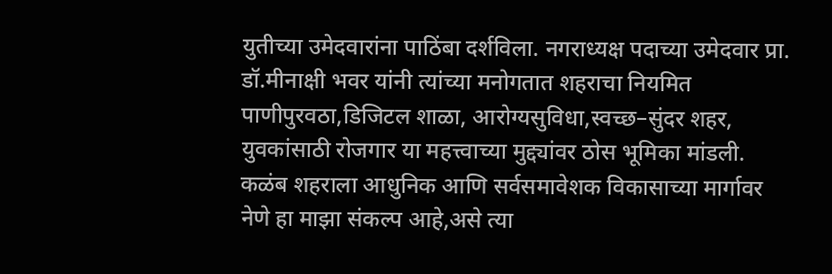युतीच्या उमेदवारांना पाठिंबा दर्शविला. नगराध्यक्ष पदाच्या उमेदवार प्रा. डॉ.मीनाक्षी भवर यांनी त्यांच्या मनोगतात शहराचा नियमित पाणीपुरवठा,डिजिटल शाळा, आरोग्यसुविधा,स्वच्छ–सुंदर शहर, युवकांसाठी रोजगार या महत्त्वाच्या मुद्द्यांवर ठोस भूमिका मांडली. कळंब शहराला आधुनिक आणि सर्वसमावेशक विकासाच्या मार्गावर नेणे हा माझा संकल्प आहे,असे त्या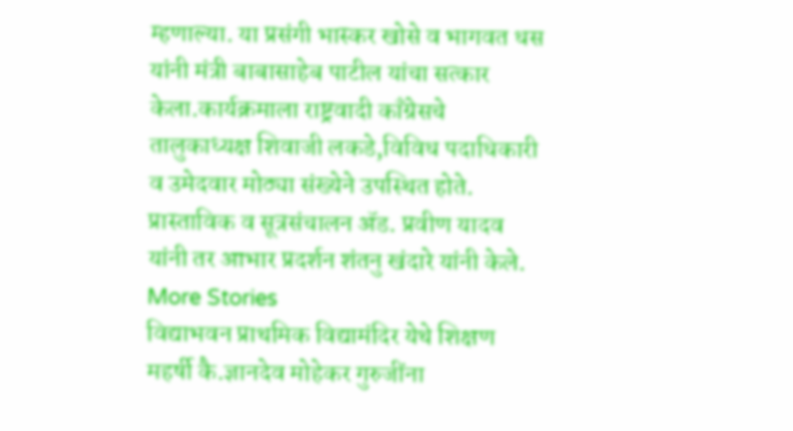म्हणाल्या. या प्रसंगी भास्कर खोसे व भागवत धस यांनी मंत्री बाबासाहेब पाटील यांचा सत्कार केला.कार्यक्रमाला राष्ट्रवादी काँग्रेसचे तालुकाध्यक्ष शिवाजी लकडे,विविध पदाधिकारी व उमेदवार मोठ्या संख्येने उपस्थित होते. प्रास्ताविक व सूत्रसंचालन ॲड. प्रवीण यादव यांनी तर आभार प्रदर्शन शंतनु खंदारे यांनी केले.
More Stories
विद्याभवन प्राथमिक विद्यामंदिर येथे शिक्षण महर्षी कै.ज्ञानदेव मोहेकर गुरुजींना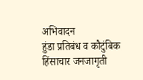अभिवादन
हुंडा प्रतिबंध व कौटुंबिक हिंसाचार जनजागृती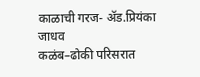काळाची गरज- ॲड.प्रियंका जाधव
कळंब–ढोकी परिसरात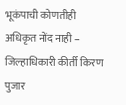भूकंपाची कोणतीही अधिकृत नोंद नाही – जिल्हाधिकारी कीर्ती किरण पुजार